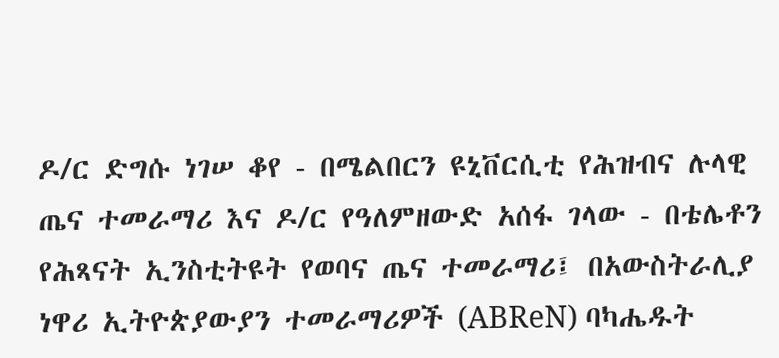ዶ/ር ድግሱ ነገሠ ቆየ - በሜልበርን ዩኒቨርሲቲ የሕዝብና ሉላዊ ጤና ተመራማሪ እና ዶ/ር የዓለምዘውድ አሰፋ ገላው - በቴሌቶን የሕጻናት ኢንስቲትዩት የወባና ጤና ተመራማሪ፤ በአውስትራሊያ ነዋሪ ኢትዮጵያውያን ተመራማሪዎች (ABReN) ባካሔዱት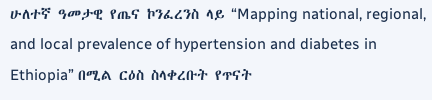ሁለተኛ ዓመታዊ የጤና ኮንፈረንስ ላይ “Mapping national, regional, and local prevalence of hypertension and diabetes in Ethiopia” በሚል ርዕስ ስላቀረቡት የጥናት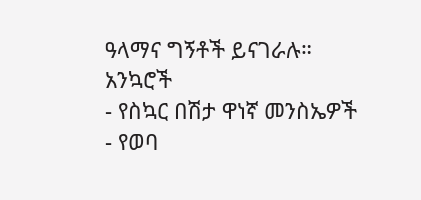ዓላማና ግኝቶች ይናገራሉ።
አንኳሮች
- የስኳር በሽታ ዋነኛ መንስኤዎች
- የወባ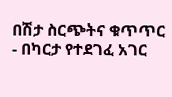በሽታ ስርጭትና ቁጥጥር
- በካርታ የተደገፈ አገር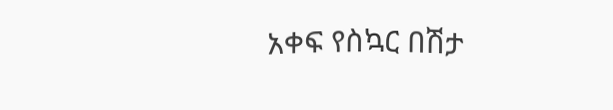አቀፍ የስኳር በሽታ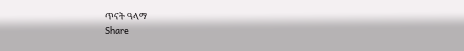ጥናት ዓላማ
Share